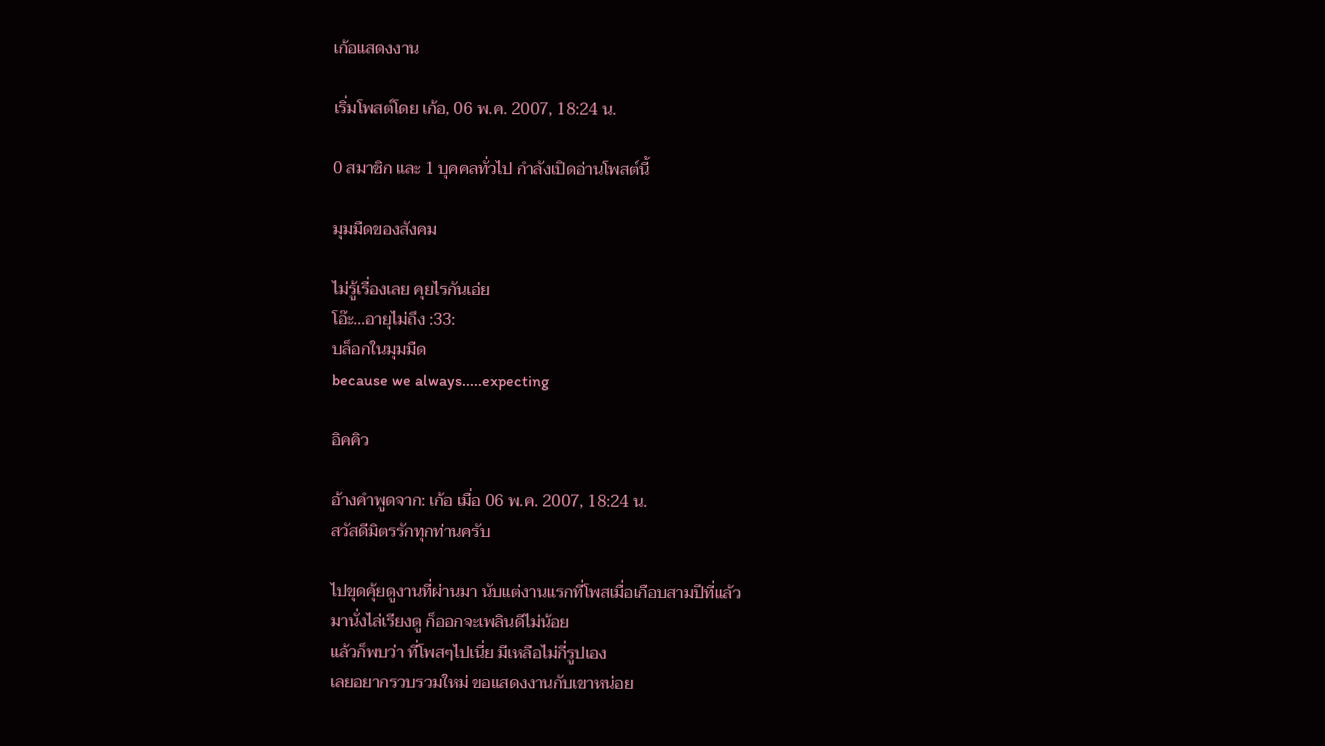เก้อแสดงงาน

เริ่มโพสต์โดย เก้อ, 06 พ.ค. 2007, 18:24 น.

0 สมาชิก และ 1 บุคคลทั่วไป กำลังเปิดอ่านโพสต์นี้

มุมมืดของสังคม

ไม่รู้เรื่องเลย คุยไรกันเอ่ย
โอ๊ะ...อายุไม่ถึง :33:
บล็อกในมุมมืด
because we always.....expecting

อิคคิว

อ้างคำพูดจาก: เก้อ เมื่อ 06 พ.ค. 2007, 18:24 น.
สวัสดีมิตรรักทุกท่านครับ

ไปขุดคุ้ยดูงานที่ผ่านมา นับแต่งานแรกที่โพสเมื่อเกือบสามปีที่แล้ว
มานั่งไล่เรียงดู ก็ออกจะเพลินดีไม่น้อย
แล้วก็พบว่า ที่โพสๆไปเนี่ย มีเหลือไม่กี่รูปเอง
เลยอยากรวบรวมใหม่ ขอแสดงงานกับเขาหน่อย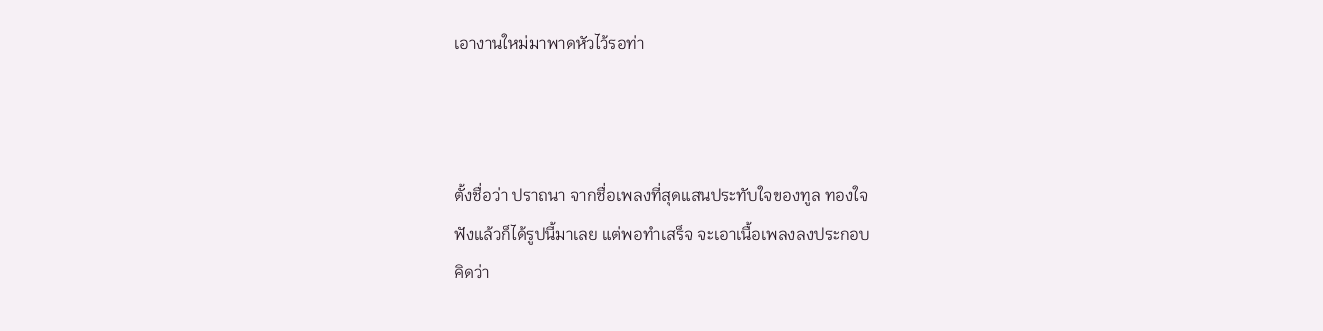เอางานใหม่มาพาดหัวไว้รอท่า



ตั้งชื่อว่า ปราถนา จากชื่อเพลงที่สุดแสนประทับใจของทูล ทองใจ
ฟังแล้วก็ได้รูปนี้มาเลย แต่พอทำเสร็จ จะเอาเนื้อเพลงลงประกอบ
คิดว่า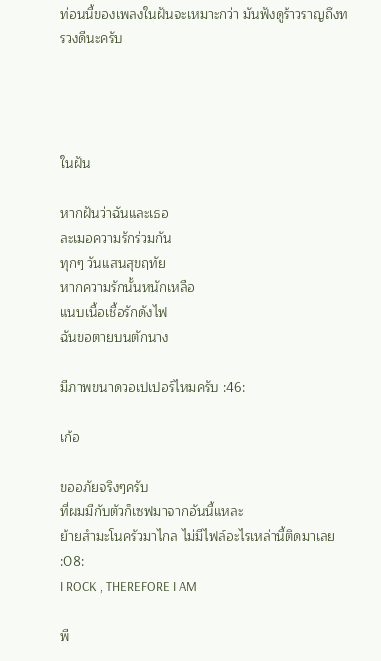ท่อนนี้ของเพลงในฝันจะเหมาะกว่า มันฟังดูร้าวราญถึงทรวงดีนะครับ




ในฝัน

หากฝันว่าฉันและเธอ
ละเมอความรักร่วมกัน
ทุกๆ วันแสนสุขฤทัย
หากความรักนั้นหนักเหลือ
แนบเนื้อเชื้อรักดังไฟ
ฉันขอตายบนตักนาง

มีภาพขนาดวอเปเปอร์ไหมครับ :46:

เก้อ

ขออภัยจริงๆครับ
ที่ผมมีกับตัวก็เซฟมาจากอันนี้แหละ
ย้ายสำมะโนครัวมาไกล ไม่มีไฟล์อะไรเหล่านี้ติดมาเลย  :08:
I ROCK , THEREFORE I AM

พี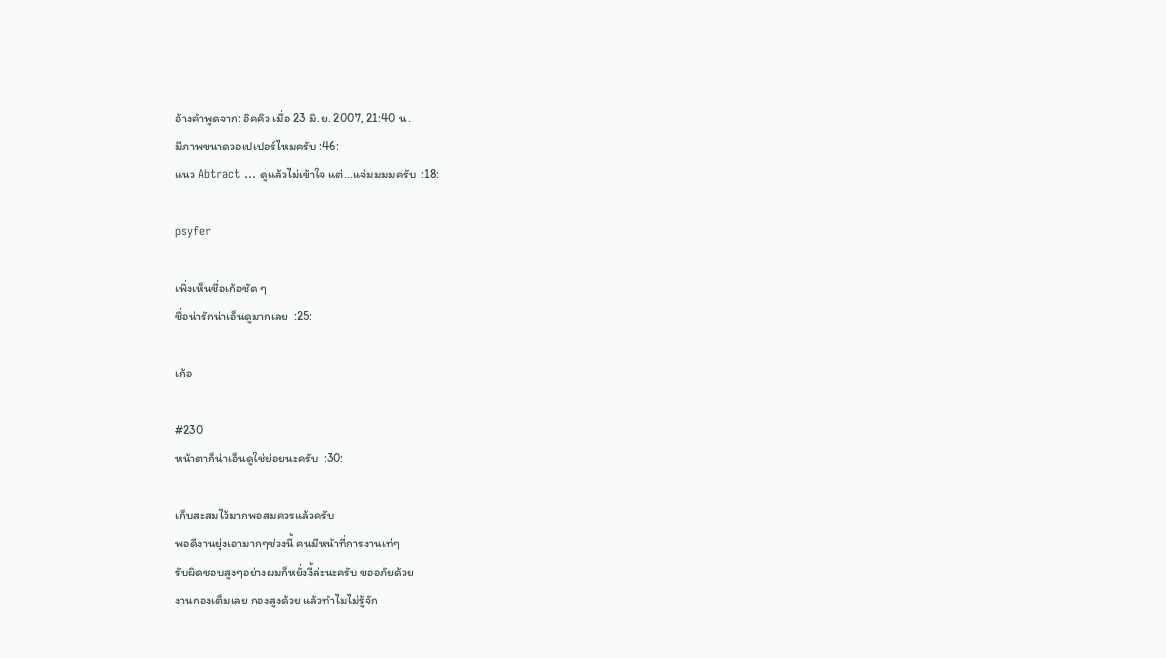อ้างคำพูดจาก: อิคคิว เมื่อ 23 มิ.ย. 2007, 21:40 น.
มีภาพขนาดวอเปเปอร์ไหมครับ :46:
แนว Abtract ... ดูแล้วไม่เข้าใจ แต่...แจ่มมมมครับ  :18:

psyfer

เพิ่งเห็นชื่อเก้อชัด ๆ
ชื่อน่ารักน่าเอ็นดูมากเลย  :25:

เก้อ

#230
หน้าตาก็น่าเอ็นดูใช่ย่อยนะครับ  :30:

เก็บสะสมไว้มากพอสมควรแล้วครับ
พอดีงานยุ่งเอามากๆช่วงนี้ คนมีหน้าที่การงานเท่ๆ
รับผิดชอบสูงๆอย่างผมก็หยั่งงี้ล่ะนะครับ ขออภัยด้วย
งานกองเต็มเลย กองสูงด้วย แล้วทำไมไม่รู้จัก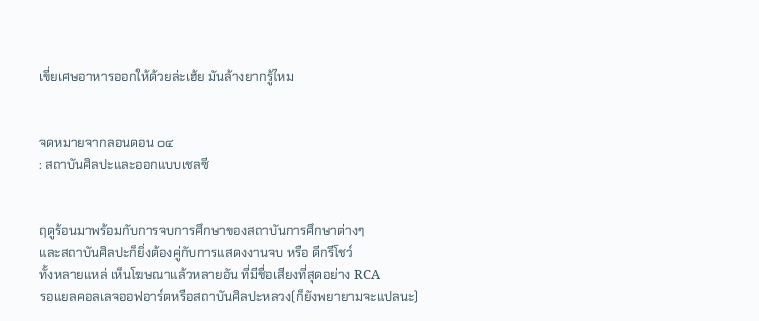เขี่ยเศษอาหารออกให้ด้วยล่ะเฮ้ย มันล้างยากรู้ไหม


จดหมายจากลอนดอน ๐๔
: สถาบันศิลปะและออกแบบเชลซี


ฤดูร้อนมาพร้อมกับการจบการศึกษาของสถาบันการศึกษาต่างๆ
และสถาบันศิลปะก็ยิ่งต้องคู่กับการแสดงงานจบ หรือ ดีกรีโชว์
ทั้งหลายแหล่ เห็นโฆษณาแล้วหลายอัน ที่มีชื่อเสียงที่สุดอย่าง RCA
รอแยลคอลเลจออฟอาร์ตหรือสถาบันศิลปะหลวง(ก็ยังพยายามจะแปลนะ)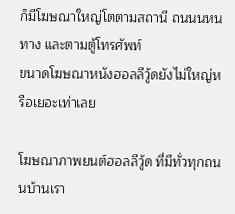ก็มีโฆษณาใหญ่โตตามสถานี ถนนนหนทาง และตามตู้โทรศัพท์
ขนาดโฆษณาหนังฮอลลีวู้ดยังไม่ใหญ่หรือเยอะเท่าเลย

โฆษณาภาพยนต์ฮอลลีวู้ด ที่มีทั่วทุกถนนบ้านเรา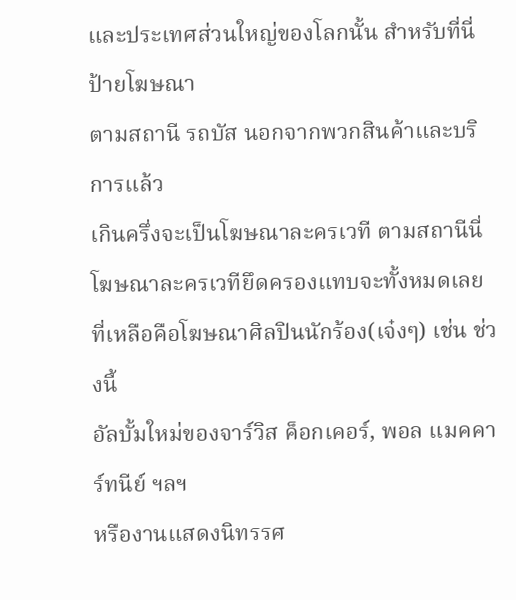และประเทศส่วนใหญ่ของโลกนั้น สำหรับที่นี่ ป้ายโฆษณา
ตามสถานี รถบัส นอกจากพวกสินค้าและบริการแล้ว
เกินครึ่งจะเป็นโฆษณาละครเวที ตามสถานีนี่
โฆษณาละครเวทียึดครองแทบจะทั้งหมดเลย
ที่เหลือคือโฆษณาศิลปินนักร้อง(เจ๋งๆ) เช่น ช่วงนี้
อัลบั้มใหม่ของจาร์วิส ค็อกเคอร์, พอล แมคคาร์ทนีย์ ฯลฯ
หรืองานแสดงนิทรรศ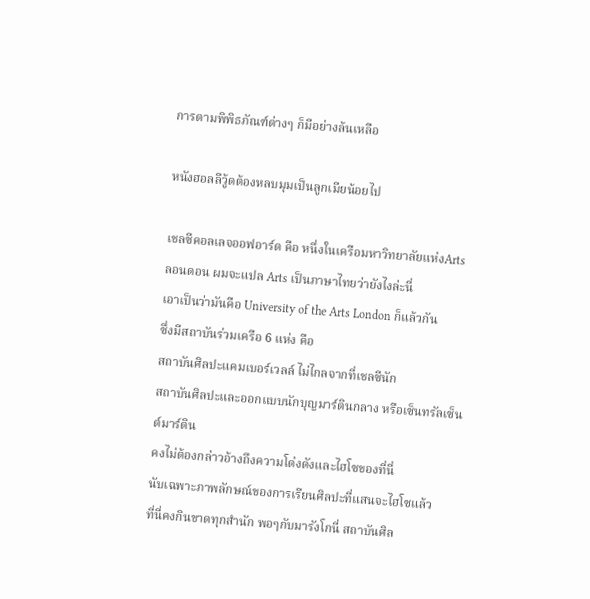การตามพิพิธภัณฑ์ต่างๆ ก็มีอย่างล้นเหลือ

หนังฮอลลีวู้ดต้องหลบมุมเป็นลูกเมียน้อยไป

เชลซีคอลเลจออฟอาร์ต คือ หนึ่งในเครือมหาวิทยาลัยแห่งArts
ลอนดอน ผมจะแปล Arts เป็นภาษาไทยว่ายังไงล่ะนี่
เอาเป็นว่ามันคือ University of the Arts London ก็แล้วกัน
ซึ่งมีสถาบันร่วมเครือ 6 แห่ง คือ
สถาบันศิลปะแคมเบอร์เวลล์ ไม่ไกลจากที่เชลซีนัก
สถาบันศิลปะและออกแบบนักบุญมาร์ตินกลาง หรือเซ็นทรัลเซ็นต์มาร์ติน
คงไม่ต้องกล่าวอ้างถึงความโด่งดังและไฮโซของที่นี่
นับเฉพาะภาพลักษณ์ของการเรียนศิลปะที่แสนจะไฮโซแล้ว
ที่นี่คงกินขาดทุกสำนัก พอๆกับมารังโกนี่ สถาบันศิล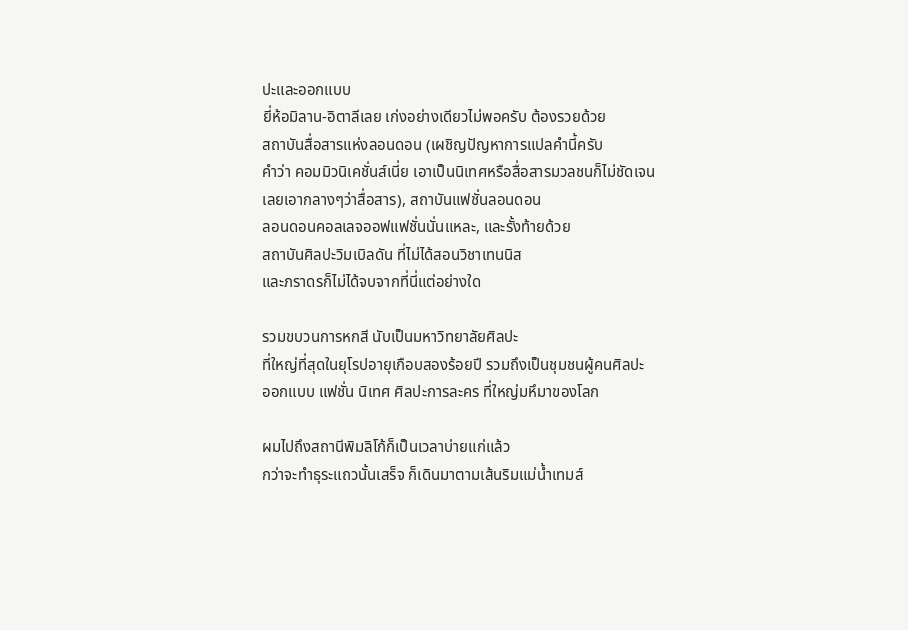ปะและออกแบบ
ยี่ห้อมิลาน-อิตาลีเลย เก่งอย่างเดียวไม่พอครับ ต้องรวยด้วย
สถาบันสื่อสารแห่งลอนดอน (เผชิญปัญหาการแปลคำนี้ครับ
คำว่า คอมมิวนิเคชั่นส์เนี่ย เอาเป็นนิเทศหรือสื่อสารมวลชนก็ไม่ชัดเจน
เลยเอากลางๆว่าสื่อสาร), สถาบันแฟชั่นลอนดอน
ลอนดอนคอลเลจออฟแฟชั่นนั่นแหละ, และรั้งท้ายด้วย
สถาบันศิลปะวิมเบิลดัน ที่ไม่ได้สอนวิชาเทนนิส
และภราดรก็ไม่ได้จบจากที่นี่แต่อย่างใด

รวมขบวนการหกสี นับเป็นมหาวิทยาลัยศิลปะ
ที่ใหญ่ที่สุดในยุโรปอายุเกือบสองร้อยปี รวมถึงเป็นชุมชนผู้คนศิลปะ
ออกแบบ แฟชั่น นิเทศ ศิลปะการละคร ที่ใหญ่มหึมาของโลก

ผมไปถึงสถานีพิมลิโก้ก็เป็นเวลาบ่ายแก่แล้ว
กว่าจะทำธุระแถวนั้นเสร็จ ก็เดินมาตามเส้นริมแม่น้ำเทมส์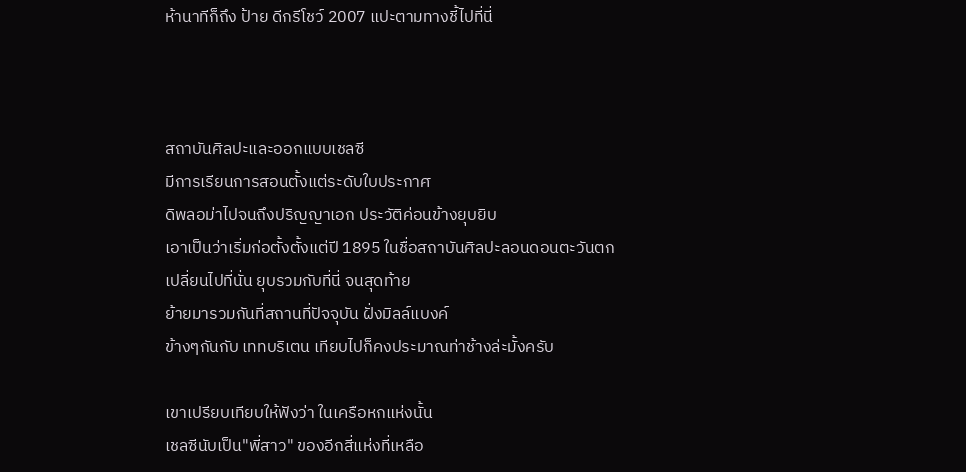ห้านาทีก็ถึง ป้าย ดีกรีโชว์ 2007 แปะตามทางชี้ไปที่นี่



สถาบันศิลปะและออกแบบเชลซี
มีการเรียนการสอนตั้งแต่ระดับใบประกาศ
ดิพลอม่าไปจนถึงปริญญาเอก ประวัติค่อนข้างยุบยิบ
เอาเป็นว่าเริ่มก่อตั้งตั้งแต่ปี 1895 ในชื่อสถาบันศิลปะลอนดอนตะวันตก
เปลี่ยนไปที่นั่น ยุบรวมกับที่นี่ จนสุดท้าย
ย้ายมารวมกันที่สถานที่ปัจจุบัน ฝั่งมิลล์แบงค์
ข้างๆกันกับ เททบริเตน เทียบไปก็คงประมาณท่าช้างล่ะมั้งครับ

เขาเปรียบเทียบให้ฟังว่า ในเครือหกแห่งนั้น
เชลซีนับเป็น"พี่สาว" ของอีกสี่แห่งที่เหลือ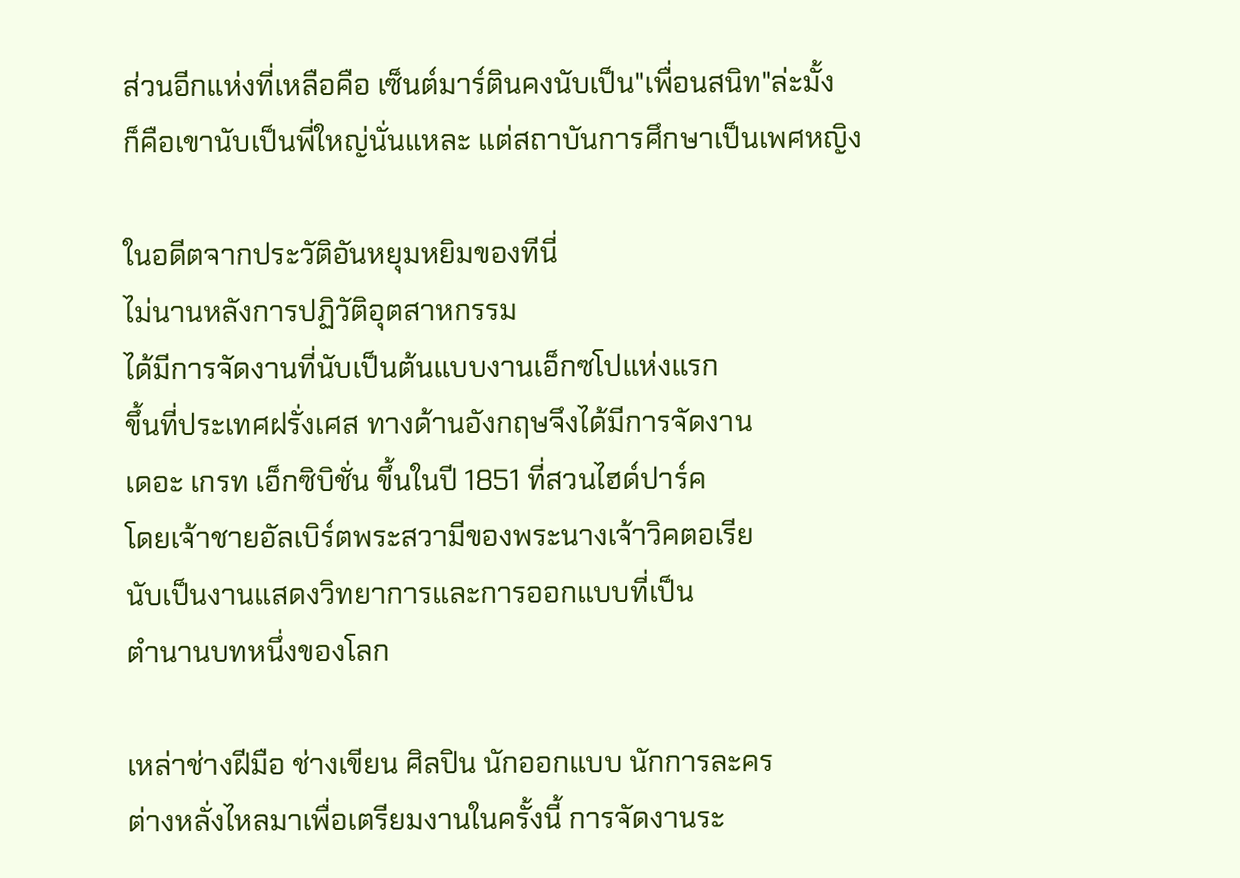ส่วนอีกแห่งที่เหลือคือ เซ็นต์มาร์ตินคงนับเป็น"เพื่อนสนิท"ล่ะมั้ง
ก็คือเขานับเป็นพี่ใหญ่นั่นแหละ แต่สถาบันการศึกษาเป็นเพศหญิง

ในอดีตจากประวัติอันหยุมหยิมของทีนี่
ไม่นานหลังการปฏิวัติอุตสาหกรรม
ได้มีการจัดงานที่นับเป็นต้นแบบงานเอ็กซโปแห่งแรก
ขึ้นที่ประเทศฝรั่งเศส ทางด้านอังกฤษจึงได้มีการจัดงาน
เดอะ เกรท เอ็กซิบิชั่น ขึ้นในปี 1851 ที่สวนไฮด์ปาร์ค
โดยเจ้าชายอัลเบิร์ตพระสวามีของพระนางเจ้าวิคตอเรีย
นับเป็นงานแสดงวิทยาการและการออกแบบที่เป็น
ตำนานบทหนึ่งของโลก

เหล่าช่างฝีมือ ช่างเขียน ศิลปิน นักออกแบบ นักการละคร
ต่างหลั่งไหลมาเพื่อเตรียมงานในครั้งนี้ การจัดงานระ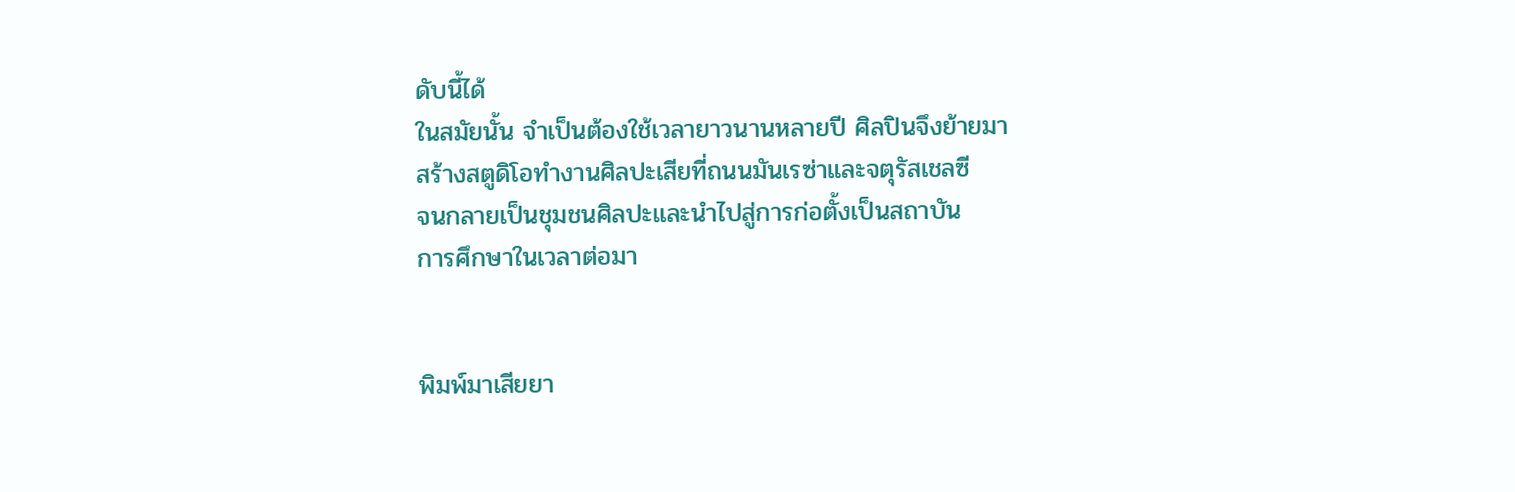ดับนี้ได้
ในสมัยนั้น จำเป็นต้องใช้เวลายาวนานหลายปี ศิลปินจึงย้ายมา
สร้างสตูดิโอทำงานศิลปะเสียที่ถนนมันเรซ่าและจตุรัสเชลซี
จนกลายเป็นชุมชนศิลปะและนำไปสู่การก่อตั้งเป็นสถาบัน
การศึกษาในเวลาต่อมา


พิมพ์มาเสียยา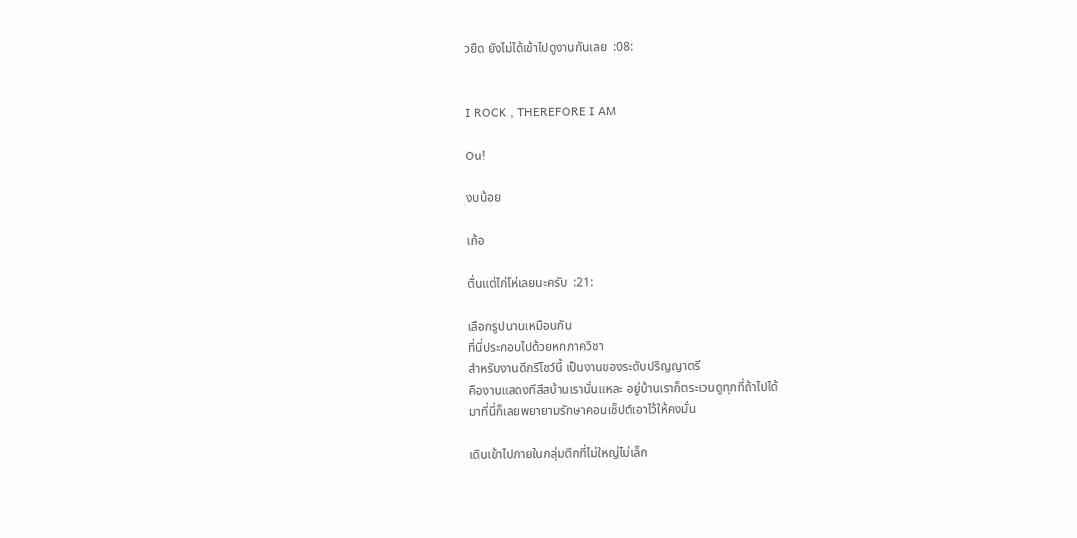วยืด ยังไม่ได้เข้าไปดูงานกันเลย  :08:


I ROCK , THEREFORE I AM

Ou!

งบน้อย

เก้อ

ตื่นแต่ไก่โห่เลยนะครับ  :21:

เลือกรูปนานเหมือนกัน
ที่นี่ประกอบไปด้วยหกภาควิชา
สำหรับงานดีกรีโชว์นี้ เป็นงานของระดับปริญญาตรี
คืองานแสดงทีสีสบ้านเรานั่นแหละ อยู่บ้านเราก็ตระเวนดูทุกที่ถ้าไปได้
มาที่นี่ก็เลยพยายามรักษาคอนเซ็ปต์เอาไว้ให้คงมั่น

เดินเข้าไปภายในกลุ่มตึกที่ไม่ใหญ่ไม่เล็ก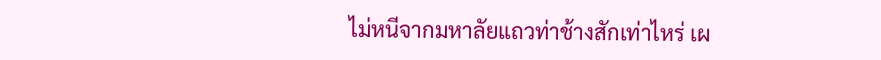ไม่หนีจากมหาลัยแถวท่าช้างสักเท่าไหร่ เผ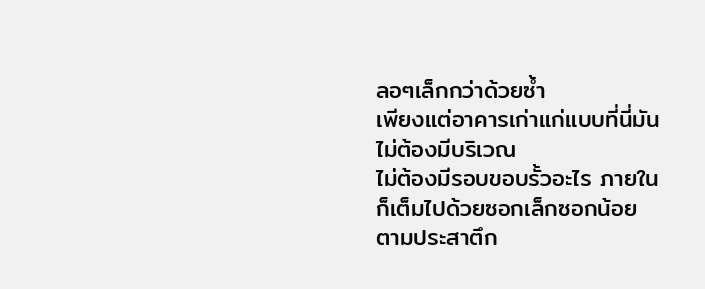ลอๆเล็กกว่าด้วยซ้ำ
เพียงแต่อาคารเก่าแก่แบบที่นี่มันไม่ต้องมีบริเวณ
ไม่ต้องมีรอบขอบรั้วอะไร ภายในก็เต็มไปด้วยซอกเล็กซอกน้อย
ตามประสาตึก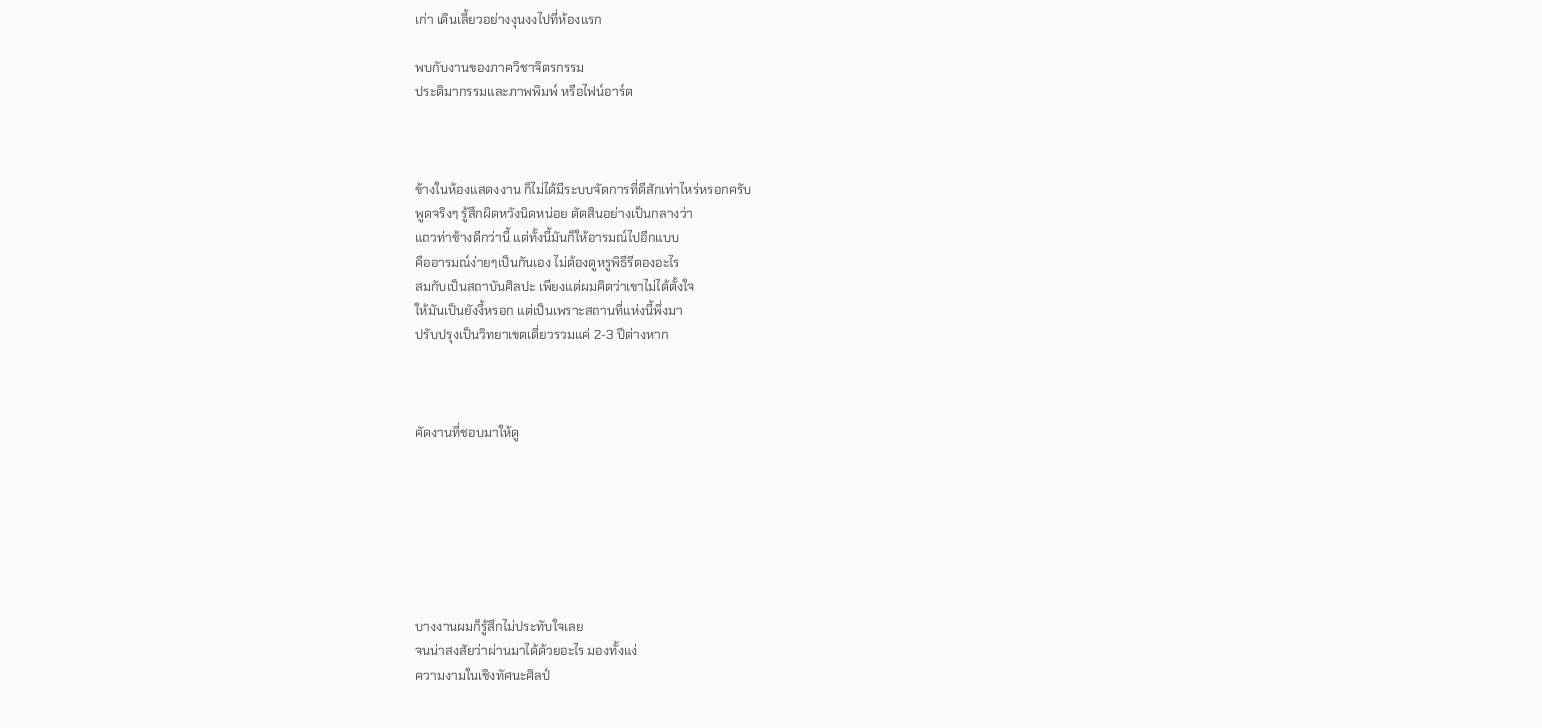เก่า เดินเลี้ยวอย่างงุนงงไปที่ห้องแรก

พบกับงานของภาควิชาจิตรกรรม
ประติมากรรมและภาพพิมพ์ หรือไฟน์อาร์ต



ข้างในห้องแสดงงาน ก็ไม่ได้มีระบบจัดการที่ดีสักเท่าไหร่หรอกครับ
พูดจริงๆ รู้สึกผิดหวังนิดหน่อย ตัดสินอย่างเป็นกลางว่า
แถวท่าช้างดีกว่านี้ แต่ทั้งนี้มันก็ให้อารมณ์ไปอีกแบบ
คืออารมณ์ง่ายๆเป็นกันเอง ไม่ต้องดูหรูพิธีรีตองอะไร
สมกับเป็นสถาบันศิลปะ เพียงแต่ผมคิดว่าเขาไม่ได้ตั้งใจ
ให้มันเป็นยังงี้หรอก แต่เป็นเพราะสถานที่แห่งนี้พึ่งมา
ปรับปรุงเป็นวิทยาเขตเดี่ยวรวมแค่ 2-3 ปีต่างหาก



คัดงานที่ชอบมาให้ดู







บางงานผมก็รู้สึกไม่ประทับใจเลย
จนน่าสงสัยว่าผ่านมาได้ด้วยอะไร มองทั้งแง่
ความงามในเชิงทัศนะศิลป์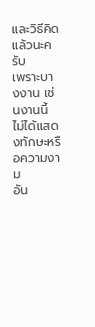และวิธีคิดแล้วนะครับ
เพราะบางงาน เช่นงานนี้ ไม่ได้แสดงทักษะหรือความงาม
อัน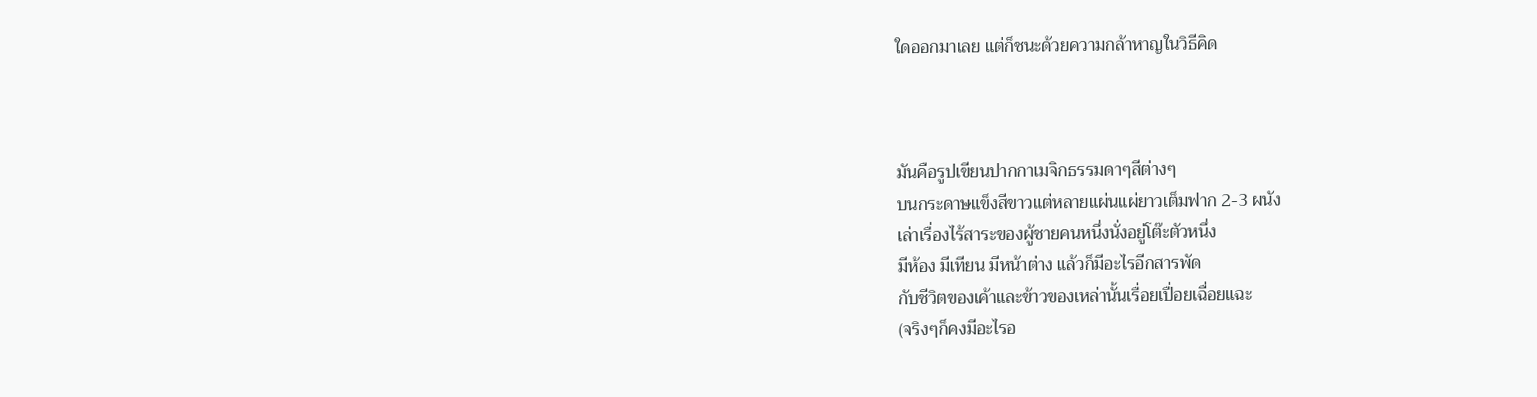ใดออกมาเลย แต่ก็ชนะด้วยความกล้าหาญในวิธีคิด



มันคือรูปเขียนปากกาเมจิกธรรมดาๆสีต่างๆ
บนกระดาษแข็งสีขาวแต่หลายแผ่นแผ่ยาวเต็มฟาก 2-3 ผนัง
เล่าเรื่องไร้สาระของผู้ชายคนหนึ่งนั่งอยู่โต๊ะตัวหนึ่ง
มีห้อง มีเทียน มีหน้าต่าง แล้วก็มีอะไรอีกสารพัด
กับชีวิตของเค้าและข้าวของเหล่านั้นเรื่อยเปื่อยเฉื่อยแฉะ
(จริงๆก็คงมีอะไรอ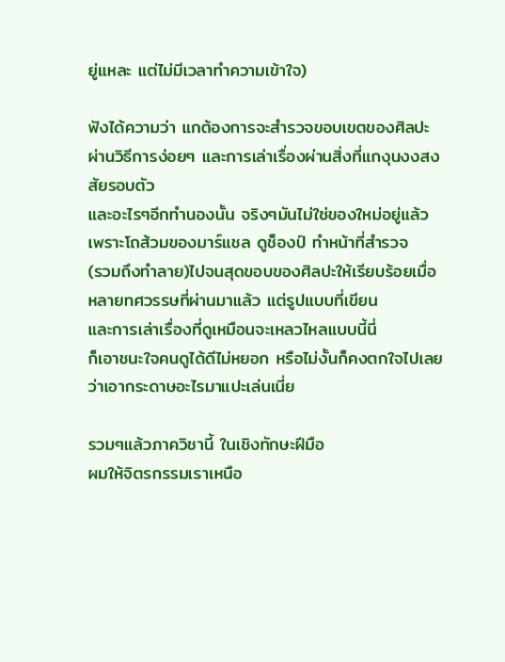ยู่แหละ แต่ไม่มีเวลาทำความเข้าใจ)

ฟังได้ความว่า แกต้องการจะสำรวจขอบเขตของศิลปะ
ผ่านวิธีการง่อยๆ และการเล่าเรื่องผ่านสิ่งที่แกงุนงงสงสัยรอบตัว
และอะไรๆอีกทำนองนั้น จริงๆมันไม่ใช่ของใหม่อยู่แล้ว
เพราะโถส้วมของมาร์แชล ดูช็องป์ ทำหน้าที่สำรวจ
(รวมถึงทำลาย)ไปจนสุดขอบของศิลปะให้เรียบร้อยเมื่อ
หลายทศวรรษที่ผ่านมาแล้ว แต่รูปแบบที่เขียน
และการเล่าเรื่องที่ดูเหมือนจะเหลวไหลแบบนี้นี่
ก็เอาชนะใจคนดูได้ดีไม่หยอก หรือไม่งั้นก็คงตกใจไปเลย
ว่าเอากระดาษอะไรมาแปะเล่นเนี่ย

รวมๆแล้วภาควิชานี้ ในเชิงทักษะฝีมือ
ผมให้จิตรกรรมเราเหนือ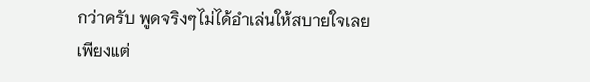กว่าครับ พูดจริงๆไม่ได้อำเล่นให้สบายใจเลย
เพียงแต่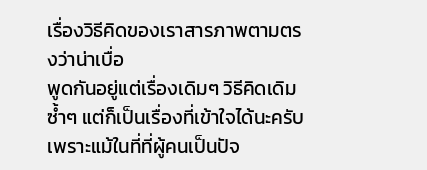เรื่องวิธีคิดของเราสารภาพตามตรงว่าน่าเบื่อ
พูดกันอยู่แต่เรื่องเดิมๆ วิธีคิดเดิมซ้ำๆ แต่ก็เป็นเรื่องที่เข้าใจได้นะครับ
เพราะแม้ในที่ที่ผู้คนเป็นปัจ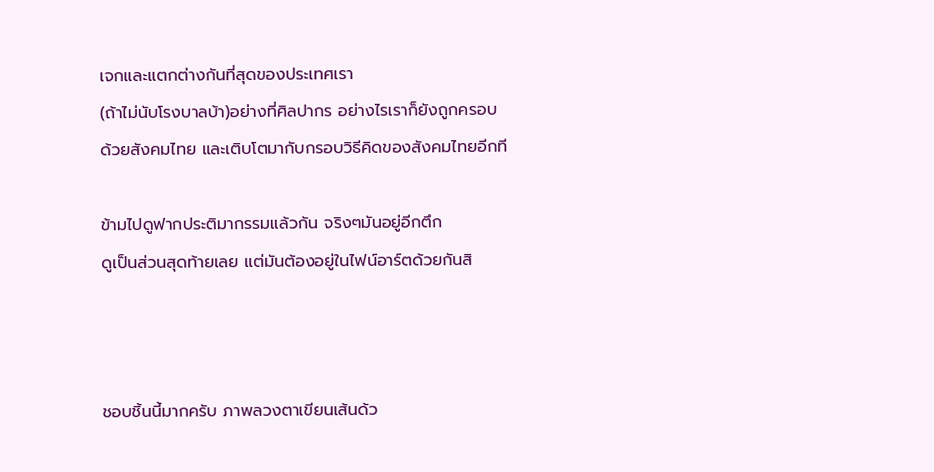เจกและแตกต่างกันที่สุดของประเทศเรา
(ถ้าไม่นับโรงบาลบ้า)อย่างที่ศิลปากร อย่างไรเราก็ยังถูกครอบ
ด้วยสังคมไทย และเติบโตมากับกรอบวิธีคิดของสังคมไทยอีกที

ข้ามไปดูฟากประติมากรรมแล้วกัน จริงๆมันอยู่อีกตึก
ดูเป็นส่วนสุดท้ายเลย แต่มันต้องอยู่ในไฟน์อาร์ตด้วยกันสิ



ชอบชิ้นนี้มากครับ ภาพลวงตาเขียนเส้นด้ว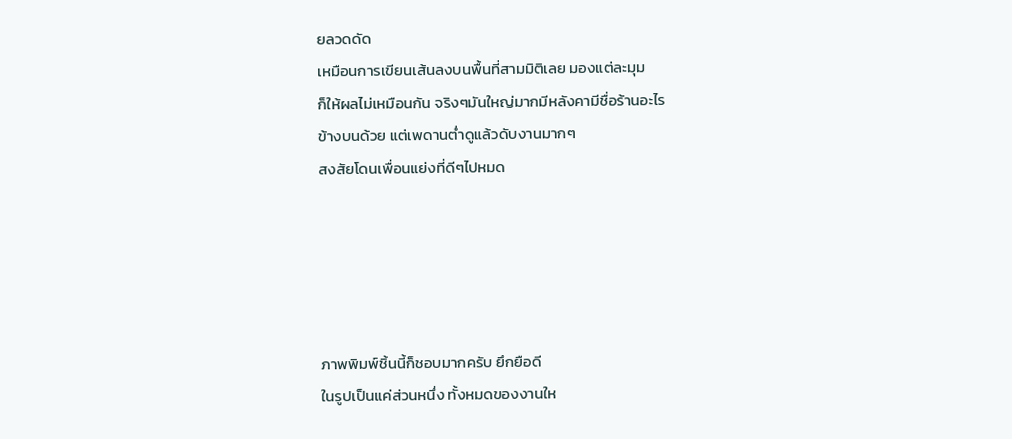ยลวดดัด
เหมือนการเขียนเส้นลงบนพื้นที่สามมิติเลย มองแต่ละมุม
ก็ให้ผลไม่เหมือนกัน จริงๆมันใหญ่มากมีหลังคามีชื่อร้านอะไร
ข้างบนด้วย แต่เพดานต่ำดูแล้วดับงานมากๆ
สงสัยโดนเพื่อนแย่งที่ดีๆไปหมด





ภาพพิมพ์ชิ้นนี้ก็ชอบมากครับ ยึกยือดี
ในรูปเป็นแค่ส่วนหนึ่ง ทั้งหมดของงานให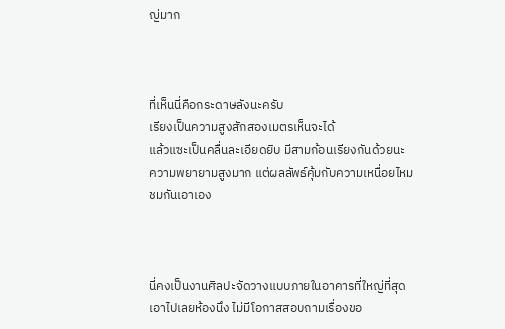ญ่มาก



ที่เห็นนี่คือกระดาษลังนะครับ
เรียงเป็นความสูงสักสองเมตรเห็นจะได้
แล้วแซะเป็นคลื่นละเอียดยิบ มีสามก้อนเรียงกันด้วยนะ
ความพยายามสูงมาก แต่ผลลัพธ์คุ้มกับความเหนื่อยไหม
ชมกันเอาเอง



นี่คงเป็นงานศิลปะจัดวางแบบภายในอาคารที่ใหญ่ที่สุด
เอาไปเลยห้องนึง ไม่มีโอกาสสอบถามเรื่องขอ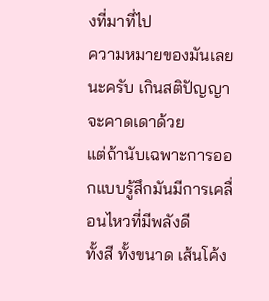งที่มาที่ไป
ความหมายของมันเลยนะครับ เกินสติปัญญาจะคาดเดาด้วย
แต่ถ้านับเฉพาะการออกแบบรู้สึกมันมีการเคลื่อนไหวที่มีพลังดี
ทั้งสี ทั้งขนาด เส้นโค้ง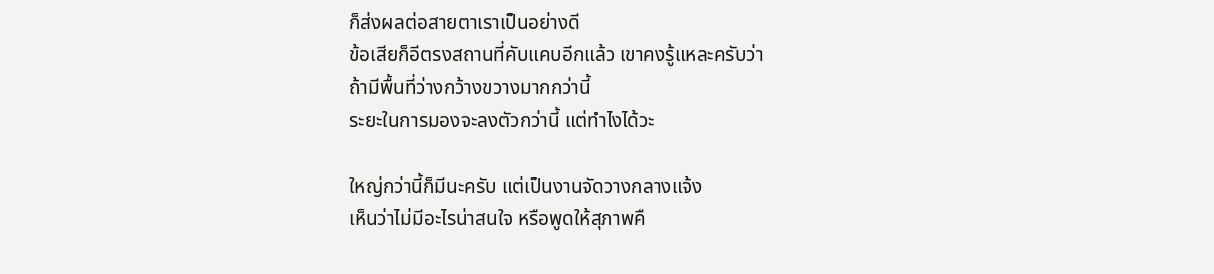ก็ส่งผลต่อสายตาเราเป็นอย่างดี
ข้อเสียก็อีตรงสถานที่คับแคบอีกแล้ว เขาคงรู้แหละครับว่า
ถ้ามีพื้นที่ว่างกว้างขวางมากกว่านี้
ระยะในการมองจะลงตัวกว่านี้ แต่ทำไงได้วะ

ใหญ่กว่านี้ก็มีนะครับ แต่เป็นงานจัดวางกลางแจ้ง
เห็นว่าไม่มีอะไรน่าสนใจ หรือพูดให้สุภาพคื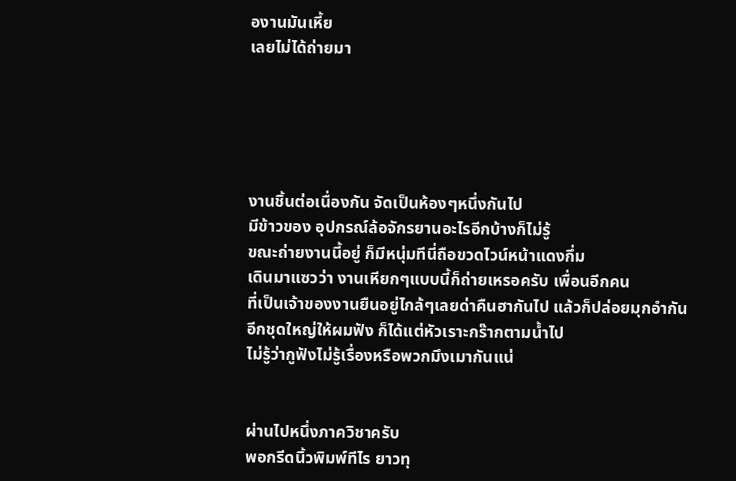องานมันเหี้ย
เลยไม่ได้ถ่ายมา





งานชิ้นต่อเนื่องกัน จัดเป็นห้องๆหนึ่งกันไป
มีข้าวของ อุปกรณ์ล้อจักรยานอะไรอีกบ้างก็ไม่รู้
ขณะถ่ายงานนี้อยู่ ก็มีหนุ่มทีนี่ถือขวดไวน์หน้าแดงกึ่ม
เดินมาแซวว่า งานเหียกๆแบบนี้ก็ถ่ายเหรอครับ เพื่อนอีกคน
ที่เป็นเจ้าของงานยืนอยู่ไกล้ๆเลยด่าคืนฮากันไป แล้วก็ปล่อยมุกอำกัน
อีกชุดใหญ่ให้ผมฟัง ก็ได้แต่หัวเราะกร๊ากตามน้ำไป
ไม่รู้ว่ากูฟังไม่รู้เรื่องหรือพวกมึงเมากันแน่


ผ่านไปหนึ่งภาควิชาครับ
พอกรีดนิ้วพิมพ์ทีไร ยาวทุ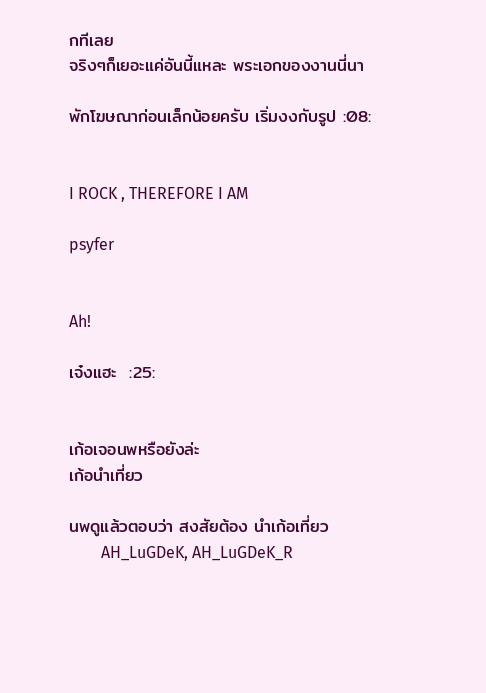กทีเลย
จริงๆก็เยอะแค่อันนี้แหละ พระเอกของงานนี่นา

พักโฆษณาก่อนเล็กน้อยครับ เริ่มงงกับรูป :08:


I ROCK , THEREFORE I AM

psyfer


Ah!

เจ๋งแฮะ  :25:


เก้อเจอนพหรือยังล่ะ
เก้อนำเที่ยว

นพดูแล้วตอบว่า สงสัยต้อง นำเก้อเที่ยว
        AH_LuGDeK, AH_LuGDeK_R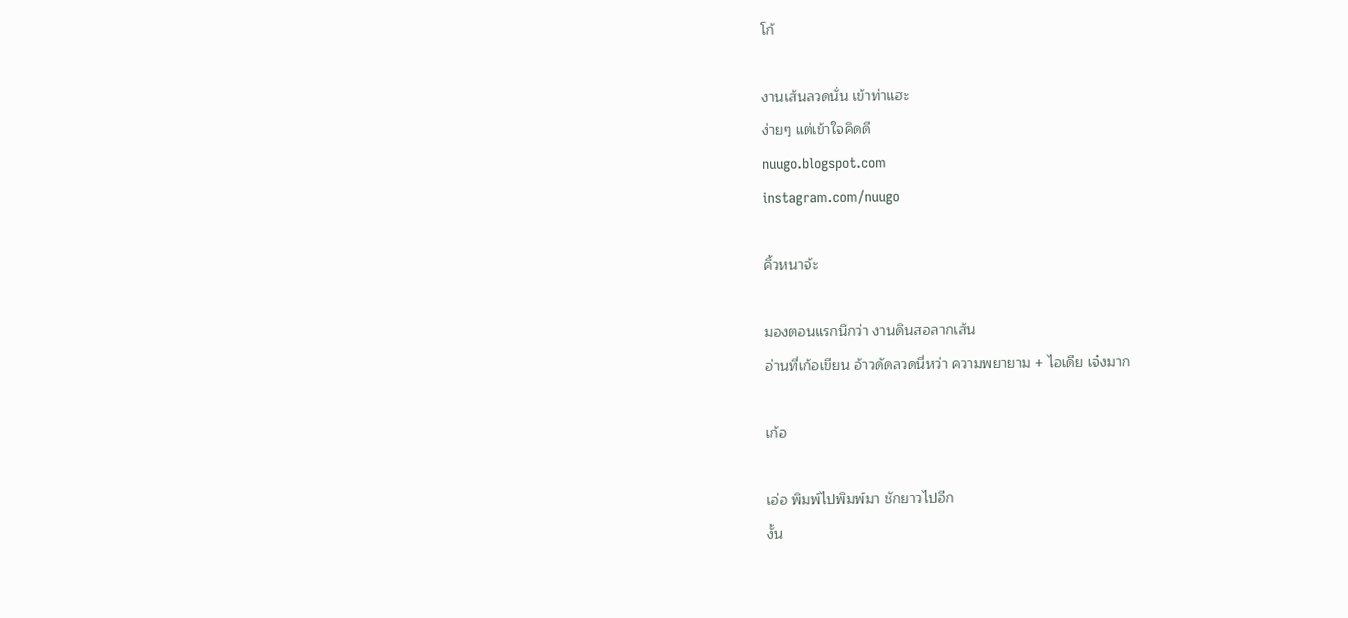โก้

งานเส้นลวดนั่น เข้าท่าแฮะ
ง่ายๆ แต่เข้าใจคิดดี
nuugo.blogspot.com
instagram.com/nuugo

คิ้วหนาจ้ะ

มองตอนแรกนึกว่า งานดินสอลากเส้น
อ่านที่เก้อเขียน อ้าวดัดลวดนี่หว่า ความพยายาม + ไอเดีย เจ๋งมาก

เก้อ

เอ่อ พิมพ์ไปพิมพ์มา ชักยาวไปอีก
งั้น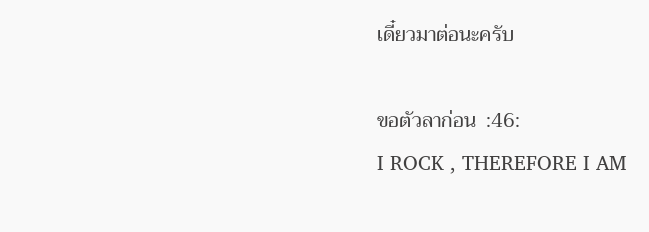เดี๋ยวมาต่อนะครับ

ขอตัวลาก่อน  :46:
I ROCK , THEREFORE I AM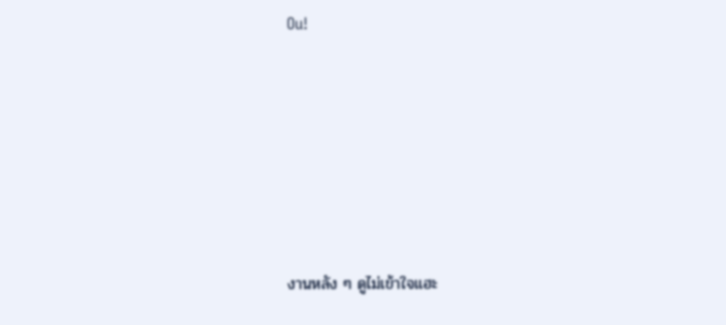Ou!







งานหลัง ๆ ดูไม่เข้าใจแฮะ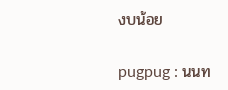งบน้อย

pugpug : นนท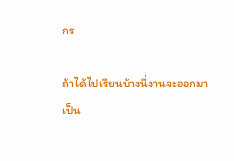กร

ถ้าได้ไปเรียนบ้างนี่งานจะออกมาเป็น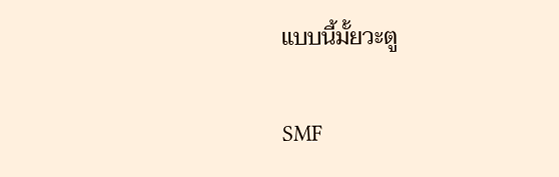แบบนี้มั้ยวะตู

SMF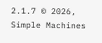2.1.7 © 2026, Simple Machines